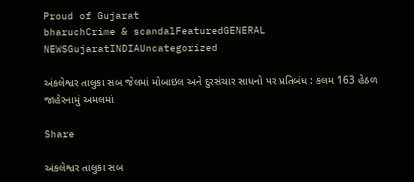Proud of Gujarat
bharuchCrime & scandalFeaturedGENERAL NEWSGujaratINDIAUncategorized

અંકલેશ્વર તાલુકા સબ જેલમાં મોબાઇલ અને દુરસંચાર સાધનો પર પ્રતિબંધ : કલમ 163 હેઠળ જાહેરનામું અમલમાં

Share

અંકલેશ્વર તાલુકા સબ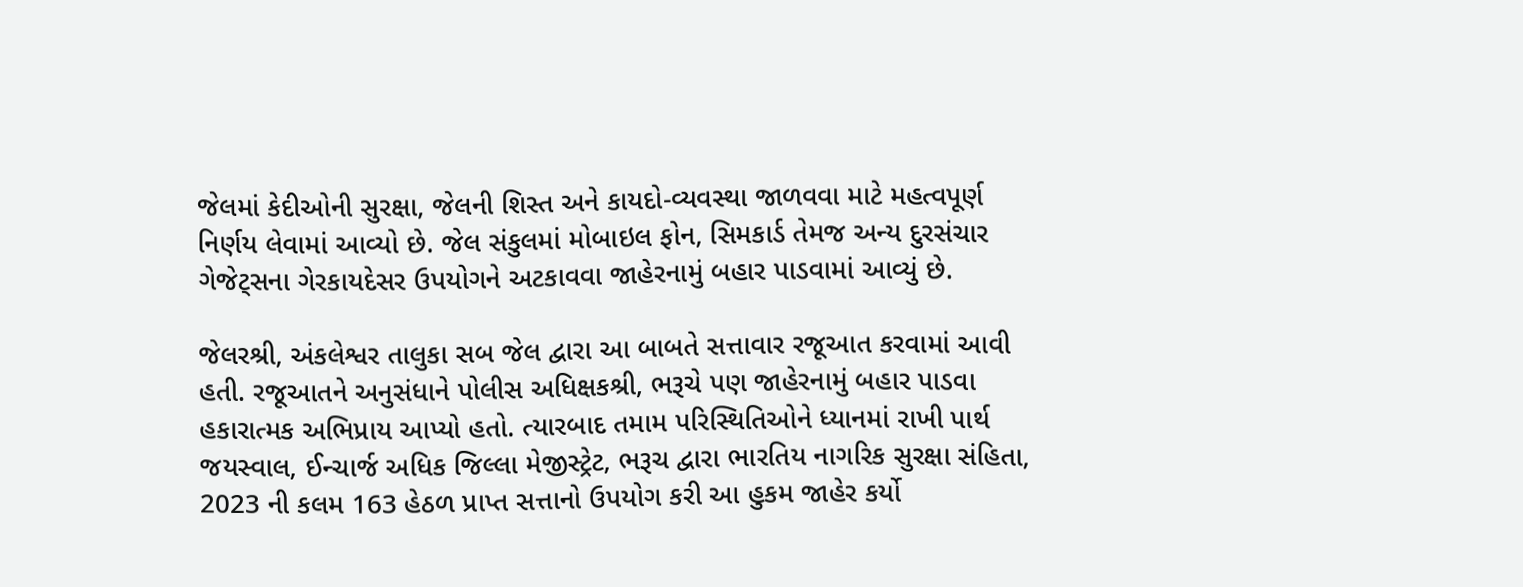જેલમાં કેદીઓની સુરક્ષા, જેલની શિસ્ત અને કાયદો-વ્યવસ્થા જાળવવા માટે મહત્વપૂર્ણ નિર્ણય લેવામાં આવ્યો છે. જેલ સંકુલમાં મોબાઇલ ફોન, સિમકાર્ડ તેમજ અન્ય દુરસંચાર ગેજેટ્સના ગેરકાયદેસર ઉપયોગને અટકાવવા જાહેરનામું બહાર પાડવામાં આવ્યું છે.

જેલરશ્રી, અંકલેશ્વર તાલુકા સબ જેલ દ્વારા આ બાબતે સત્તાવાર રજૂઆત કરવામાં આવી હતી. રજૂઆતને અનુસંધાને પોલીસ અધિક્ષકશ્રી, ભરૂચે પણ જાહેરનામું બહાર પાડવા હકારાત્મક અભિપ્રાય આપ્યો હતો. ત્યારબાદ તમામ પરિસ્થિતિઓને ધ્યાનમાં રાખી પાર્થ જયસ્વાલ, ઈન્ચાર્જ અધિક જિલ્લા મેજીસ્ટ્રેટ, ભરૂચ દ્વારા ભારતિય નાગરિક સુરક્ષા સંહિતા, 2023 ની કલમ 163 હેઠળ પ્રાપ્ત સત્તાનો ઉપયોગ કરી આ હુકમ જાહેર કર્યો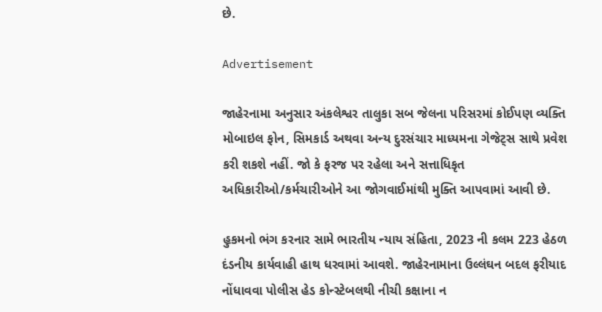છે.

Advertisement

જાહેરનામા અનુસાર અંકલેશ્વર તાલુકા સબ જેલના પરિસરમાં કોઈપણ વ્યક્તિ મોબાઇલ ફોન, સિમકાર્ડ અથવા અન્ય દુરસંચાર માધ્યમના ગેજેટ્સ સાથે પ્રવેશ કરી શકશે નહીં. જો કે ફરજ પર રહેલા અને સત્તાધિકૃત અધિકારીઓ/કર્મચારીઓને આ જોગવાઈમાંથી મુક્તિ આપવામાં આવી છે.

હુકમનો ભંગ કરનાર સામે ભારતીય ન્યાય સંહિતા, 2023 ની કલમ 223 હેઠળ દંડનીય કાર્યવાહી હાથ ધરવામાં આવશે. જાહેરનામાના ઉલ્લંઘન બદલ ફરીયાદ નોંધાવવા પોલીસ હેડ કોન્સ્ટેબલથી નીચી કક્ષાના ન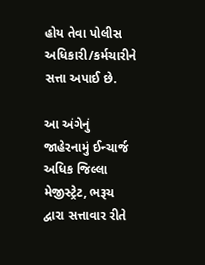હોય તેવા પોલીસ અધિકારી/કર્મચારીને સત્તા અપાઈ છે.

આ અંગેનું જાહેરનામું ઈન્ચાર્જ અધિક જિલ્લા મેજીસ્ટ્રેટ, ભરૂચ દ્વારા સત્તાવાર રીતે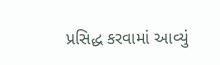પ્રસિદ્ધ કરવામાં આવ્યું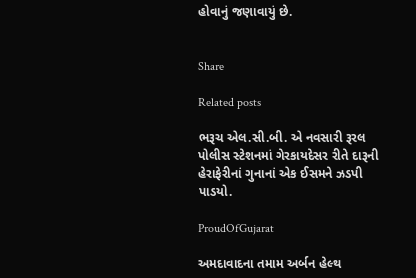હોવાનું જણાવાયું છે.


Share

Related posts

ભરૂચ એલ.સી.બી. એ નવસારી રૂરલ પોલીસ સ્ટેશનમાં ગેરકાયદેસર રીતે દારૂની હેરાફેરીનાં ગુનાનાં એક ઈસમને ઝડપી પાડયો.

ProudOfGujarat

અમદાવાદના તમામ અર્બન હેલ્થ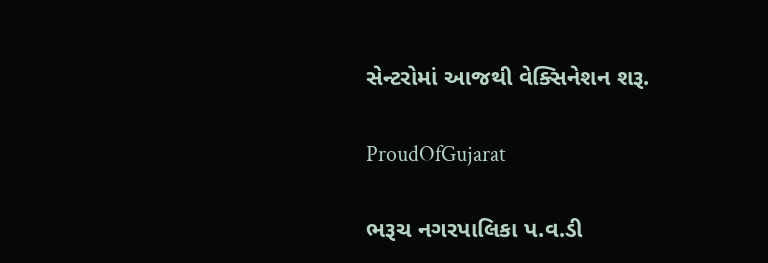સેન્ટરોમાં આજથી વેક્સિનેશન શરૂ.

ProudOfGujarat

ભરૂચ નગરપાલિકા પ.વ.ડી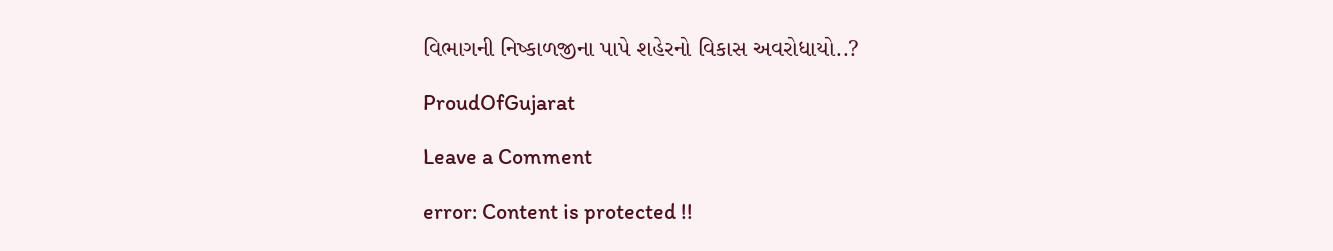વિભાગની નિષ્કાળજીના પાપે શહેરનો વિકાસ અવરોધાયો..?

ProudOfGujarat

Leave a Comment

error: Content is protected !!